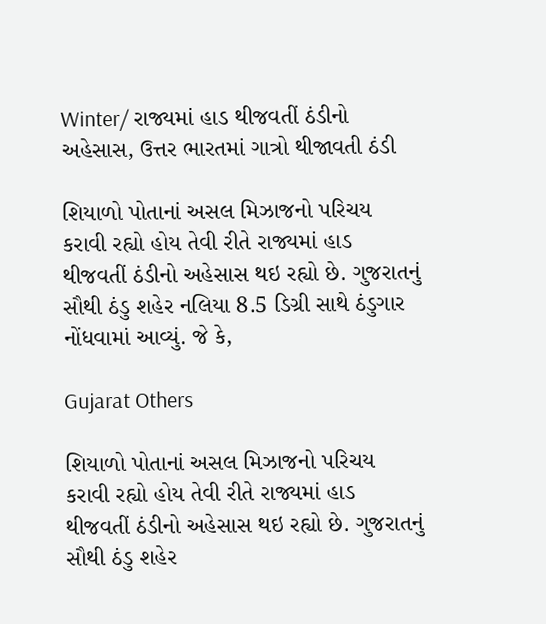Winter/ રાજ્યમાં હાડ થીજવતીં ઠંડીનો અહેસાસ, ઉત્તર ભારતમાં ગાત્રો થીજાવતી ઠંડી

શિયાળો પોતાનાં અસલ મિઝાજનો પરિચય કરાવી રહ્યો હોય તેવી રીતે રાજ્યમાં હાડ થીજવતીં ઠંડીનો અહેસાસ થઇ રહ્યો છે. ગુજરાતનું સૌથી ઠંડુ શહેર નલિયા 8.5 ડિગ્રી સાથે ઠંડુગાર નોંધવામાં આવ્યું. જે કે,

Gujarat Others

શિયાળો પોતાનાં અસલ મિઝાજનો પરિચય કરાવી રહ્યો હોય તેવી રીતે રાજ્યમાં હાડ થીજવતીં ઠંડીનો અહેસાસ થઇ રહ્યો છે. ગુજરાતનું સૌથી ઠંડુ શહેર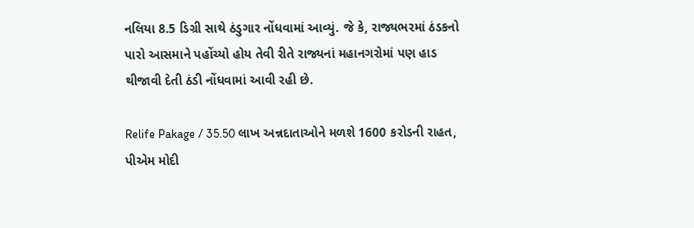નલિયા 8.5 ડિગ્રી સાથે ઠંડુગાર નોંધવામાં આવ્યું. જે કે, રાજ્યભરમાં ઠંડકનો પારો આસમાને પહોંચ્યો હોય તેવી રીતે રાજ્યનાં મહાનગરોમાં પણ હાડ થીજાવી દેતી ઠંડી નોંધવામાં આવી રહી છે.

Relife Pakage / 35.50 લાખ અન્નદાતાઓને મળશે 1600 કરોડની રાહત, પીએમ મોદી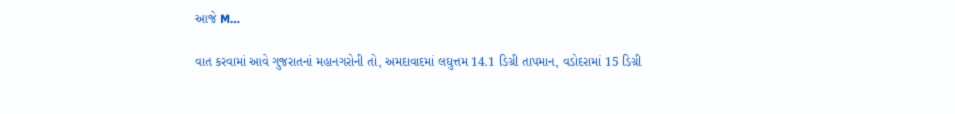આજે M…

વાત કરવામાં આવે ગુજરાતનાં મહાનગરોની તો, અમદાવાદમાં લઘુત્તમ 14.1 ડિગ્રી તાપમાન, વડોદરામાં 15 ડિગ્રી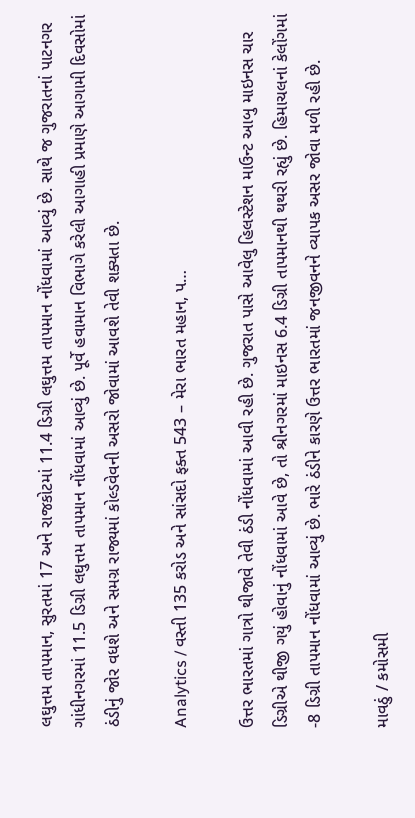લઘુત્તમ તાપમાન, સુરતમાં 17 અને રાજકોટમાં 11.4 ડિગ્રી લઘુત્તમ તાપમાન નોંધવામાં આવ્યું છે. સાથે જ ગુજરાતનાં પાટનગર ગાંધીનગરમાં 11.5 ડિગ્રી લઘુત્તમ તાપમાન નોંધવામાં આવ્યું છે. પૂર્વે હવામાન વિભાગે કરેલી આગાહી પ્રમાણે આગામી દિવસોમાં ઠંડીનું જોર વધશે અને સમગ્ર રાજ્યમાં કોલ્ડવેવની અસરો જોવામાં આવશે તેવી શક્યતા છે.

Analytics / વસ્તી 135 કરોડ અને સાંસદો ફક્ત 543 – મેરા ભારત મહાન, પ…

ઉત્તર ભારતમાં ગાત્રો થીજાવે તેવી ઠંડી નોંધવામાં આવી રહી છે. ગુજરાત પાસે આવેલુ હિલસ્ટેશન માઉન્ટ આબુ માઇનસ ચાર ડિગ્રીએ થીજી ગયું હોવાનું નોંધવામાં આવે છે, તો શ્રીનગરમાં માઇનસ 6.4 ડિગ્રી તાપમાનથી થથરી રહ્યું છે. હિમાચલનાં કેલોંગમાં -8 ડિગ્રી તાપમાન નોંધવામાં આવ્યું છે. ભારે ઠંડીને કારણે ઉત્તર ભારતમાં જનજીવનને વ્યાપક અસર જોવા મળી રહી છે.

માવઠું / કમોસમી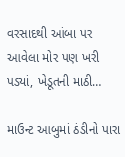વરસાદથી આંબા પર આવેલા મોર પણ ખરી પડ્યાં, ખેડૂતની માઠી…

માઉન્ટ આબુમાં ઠંડીનો પારા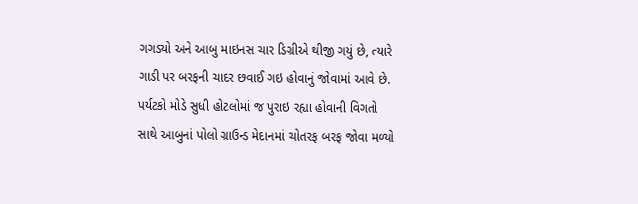ગગડ્યો અને આબુ માઇનસ ચાર ડિગ્રીએ થીજી ગયું છે, ત્યારે ગાડી પર બરફની ચાદર છવાઈ ગઇ હોવાનું જોવામાં આવે છે. પર્યટકો મોડે સુધી હોટલોમાં જ પુરાઇ રહ્યા હોવાની વિગતો સાથે આબુનાં પોલો ગ્રાઉન્ડ મેદાનમાં ચોતરફ બરફ જોવા મળ્યો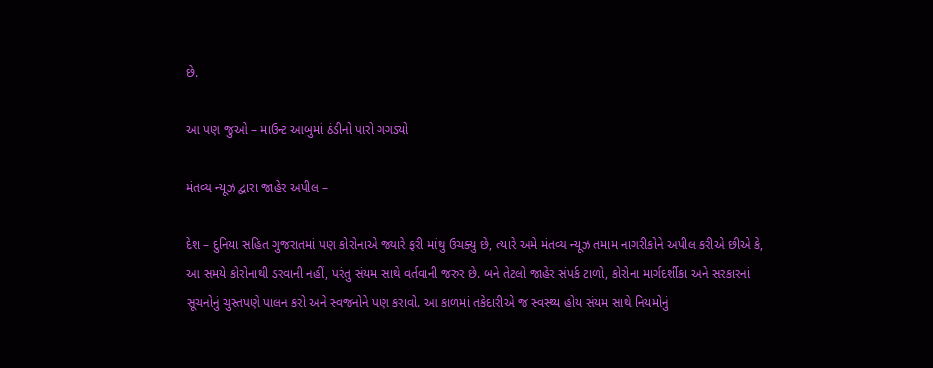છે.

આ પણ જુઓ – માઉન્ટ આબુમાં ઠંડીનો પારો ગગડ્યો

મંતવ્ય ન્યૂઝ દ્વારા જાહેર અપીલ –

દેશ – દુનિયા સહિત ગુજરાતમાં પણ કોરોનાએ જ્યારે ફરી માંથુ ઉચક્યુ છે, ત્યારે અમે મંતવ્ય ન્યૂઝ તમામ નાગરીકોને અપીલ કરીએ છીએ કે, આ સમયે કોરોનાથી ડરવાની નહીં, પરંતુ સંયમ સાથે વર્તવાની જરુર છે. બને તેટલો જાહેર સંપર્ક ટાળો, કોરોના માર્ગદર્શીકા અને સરકારનાં સૂચનોનું ચુસ્તપણે પાલન કરો અને સ્વજનોને પણ કરાવો. આ કાળમાં તકેદારીએ જ સ્વસ્થ્ય હોય સંયમ સાથે નિયમોનું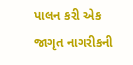પાલન કરી એક જાગૃત નાગરીકની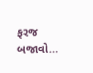ફરજ બજાવો…